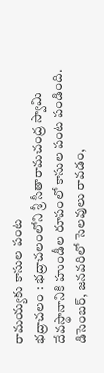రామయ్యకు కాసుల పంట
భద్రాచలం : భద్రాచలంలోని శ్రీ సీతారామచంద్ర స్వామి దేవస్థానానికి హుండీల రూపంలో కాసుల పంట పండింది. డిసెంబర్, జనవరిలో సెలవులు రావడం,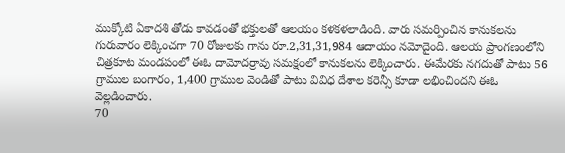ముక్కోటి ఏకాదశి తోడు కావడంతో భక్తులతో ఆలయం కళకళలాడింది. వారు సమర్పించిన కానుకలను గురువారం లెక్కించగా 70 రోజులకు గాను రూ.2,31,31,984 ఆదాయం నమోదైంది. ఆలయ ప్రాంగణంలోని చిత్రకూట మండపంలో ఈఓ దామోదర్రావు సమక్షంలో కానుకలను లెక్కించారు. ఈమేరకు నగదుతో పాటు 56 గ్రాముల బంగారం, 1,400 గ్రాముల వెండితో పాటు వివిధ దేశాల కరెన్సీ కూడా లభించిందని ఈఓ వెల్లడించారు.
70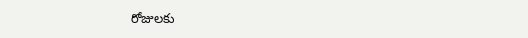రోజులకు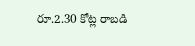రూ.2.30 కోట్ల రాబడి